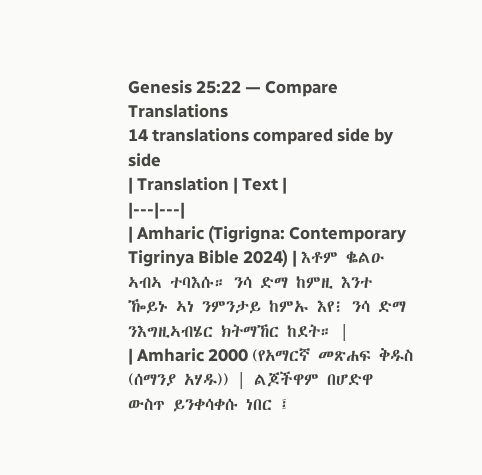Genesis 25:22 — Compare Translations
14 translations compared side by side
| Translation | Text |
|---|---|
| Amharic (Tigrigna: Contemporary Tigrinya Bible 2024) | እቶም ቈልዑ ኣብኣ ተባእሱ። ንሳ ድማ ከምዚ እንተ ዀይኑ ኣነ ንምንታይ ከምኡ እየ፧ ንሳ ድማ ንእግዚኣብሄር ክትማኸር ከደት። |
| Amharic 2000 (የአማርኛ መጽሐፍ ቅዱስ (ሰማንያ አሃዱ)) | ልጆችዋም በሆድዋ ውስጥ ይንቀሳቀሱ ነበር ፤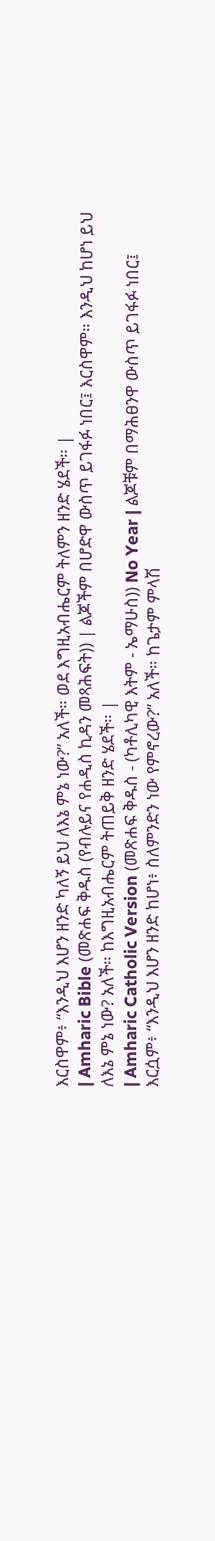እርስዋም፥ “እንዲህ እሆን ዘንድ ካለኝ ይህ ለእኔ ምኔ ነው?” አለች። ወደ እግዚአብሔርም ትለምን ዘንድ ሄደች። |
| Amharic Bible (መጽሐፍ ቅዱስ (የብሉይና የሐዲስ ኪዳን መጻሕፍት)) | ልጆችም በሆድዋ ውስጥ ይገፋፉ ነበር፤ እርስዋም። እንዲህ ከሆነ ይህ ለእኔ ምኔ ነው? አለች። ከእግዚአብሔርም ትጠይቅ ዘንድ ሄደች። |
| Amharic Catholic Version (መጽሐፍ ቅዱስ - (ካቶሊካዊ እትም - ኤማሁስ)) No Year | ልጆቹም በማሕፀንዋ ውስጥ ይገፋፉ ነበር፤ እርሷም፥ “እንዲህ እሆን ዘንድ ከሆነ፥ ስለምንድን ነው የምኖረው?” አለች። ከጌታም ምላሽ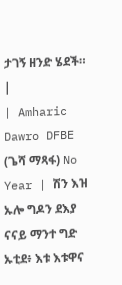ታገኝ ዘንድ ሄደች። |
| Amharic Dawro DFBE (ጌሻ ማጻፋ) No Year | ሽን እዝ ኡሎ ግዶን ደእያ ናናይ ማንተ ግድ ኡቲደ፥ እቱ እቱዋና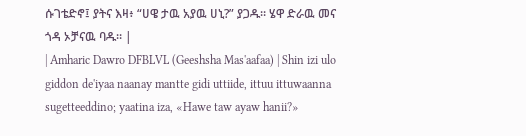ሱገቴድኖ፤ ያትና እዛ፥ “ሀዌ ታዉ አያዉ ሀኒ?” ያጋዱ። ሄዋ ድራዉ መና ጎዳ ኦቻናዉ ባዱ። |
| Amharic Dawro DFBLVL (Geeshsha Mas'aafaa) | Shin izi ulo giddon de'iyaa naanay mantte gidi uttiide, ittuu ittuwaanna sugetteeddino; yaatina iza, «Hawe taw ayaw hanii?»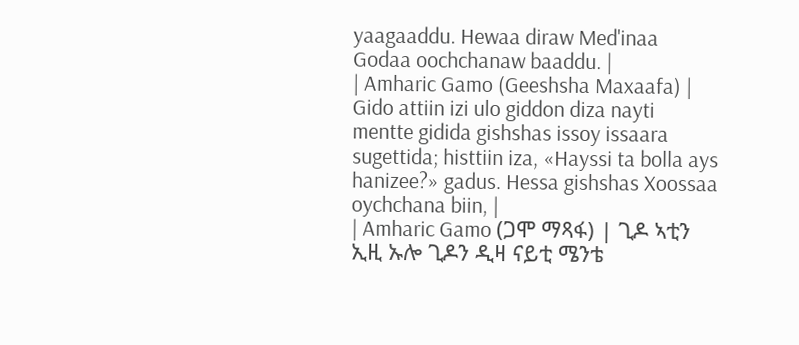yaagaaddu. Hewaa diraw Med'inaa Godaa oochchanaw baaddu. |
| Amharic Gamo (Geeshsha Maxaafa) | Gido attiin izi ulo giddon diza nayti mentte gidida gishshas issoy issaara sugettida; histtiin iza, «Hayssi ta bolla ays hanizee?» gadus. Hessa gishshas Xoossaa oychchana biin, |
| Amharic Gamo (ጋሞ ማጻፋ) | ጊዶ ኣቲን ኢዚ ኡሎ ጊዶን ዲዛ ናይቲ ሜንቴ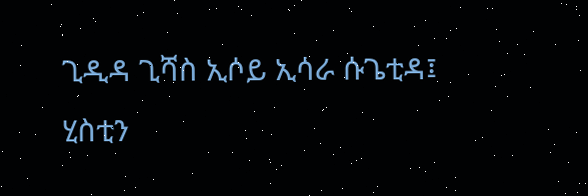ጊዲዳ ጊሻስ ኢሶይ ኢሳራ ሱጌቲዳ፤ ሂስቲን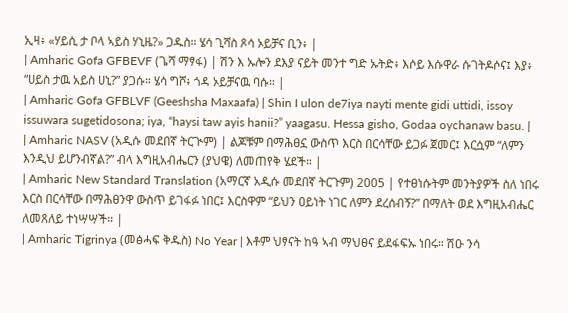ኢዛ፥ «ሃይሲ ታ ቦላ ኣይስ ሃኒዜ?» ጋዱስ። ሄሳ ጊሻስ ጾሳ ኦይቻና ቢን፥ |
| Amharic Gofa GFBEVF (ጌሻ ማፃፋ) | ሽን እ ኡሎን ደእያ ናይት መንተ ግድ ኡትድ፥ እሶይ እሱዋራ ሱገትዶሶና፤ እያ፥ “ሀይስ ታዉ አይስ ሀኒ?” ያጋሱ። ሄሳ ግሾ፥ ጎዳ ኦይቻናዉ ባሱ። |
| Amharic Gofa GFBLVF (Geeshsha Maxaafa) | Shin I ulon de7iya nayti mente gidi uttidi, issoy issuwara sugetidosona; iya, “haysi taw ayis hanii?” yaagasu. Hessa gisho, Godaa oychanaw basu. |
| Amharic NASV (አዲሱ መደበኛ ትርጒም) | ልጆቹም በማሕፀኗ ውስጥ እርስ በርሳቸው ይጋፉ ጀመር፤ እርሷም “ለምን እንዲህ ይሆንብኛል?” ብላ እግዚአብሔርን (ያህዌ) ለመጠየቅ ሄደች። |
| Amharic New Standard Translation (አማርኛ አዲሱ መደበኛ ትርጉም) 2005 | የተፀነሱትም መንትያዎች ስለ ነበሩ እርስ በርሳቸው በማሕፀንዋ ውስጥ ይገፋፉ ነበር፤ እርስዋም “ይህን ዐይነት ነገር ለምን ደረሰብኝ?” በማለት ወደ እግዚአብሔር ለመጸለይ ተነሣሣች። |
| Amharic Tigrinya (መፅሓፍ ቅዱስ) No Year | እቶም ህፃናት ከዓ ኣብ ማህፀና ይደፋፍኡ ነበሩ። ሽዑ ንሳ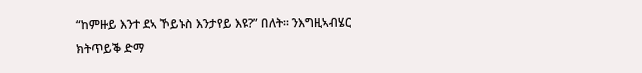“ከምዙይ እንተ ደኣ ኾይኑስ እንታየይ እዩ?” በለት። ንእግዚኣብሄር ክትጥይቕ ድማ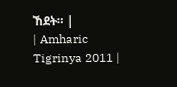ኸደት። |
| Amharic Tigrinya 2011 |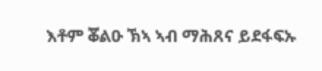እቶም ቖልዑ ኽኣ ኣብ ማሕጸና ይደፋፍኡ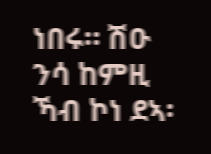ነበሩ። ሽዑ ንሳ ከምዚ ኻብ ኮነ ደኣ፡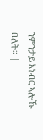ንምንታይ እነብር ኣሎኹ በለት። |